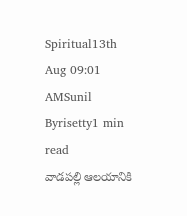Spiritual13th Aug 09:01 AMSunil Byrisetty1 min read
వాడపల్లి ఆలయానికి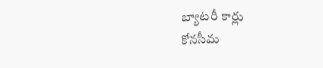బ్యాటరీ కార్లు
కోనసీమ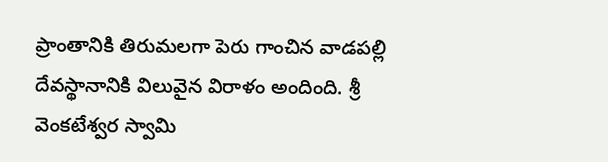ప్రాంతానికి తిరుమలగా పెరు గాంచిన వాడపల్లి దేవస్థానానికి విలువైన విరాళం అందింది. శ్రీ వెంకటేశ్వర స్వామి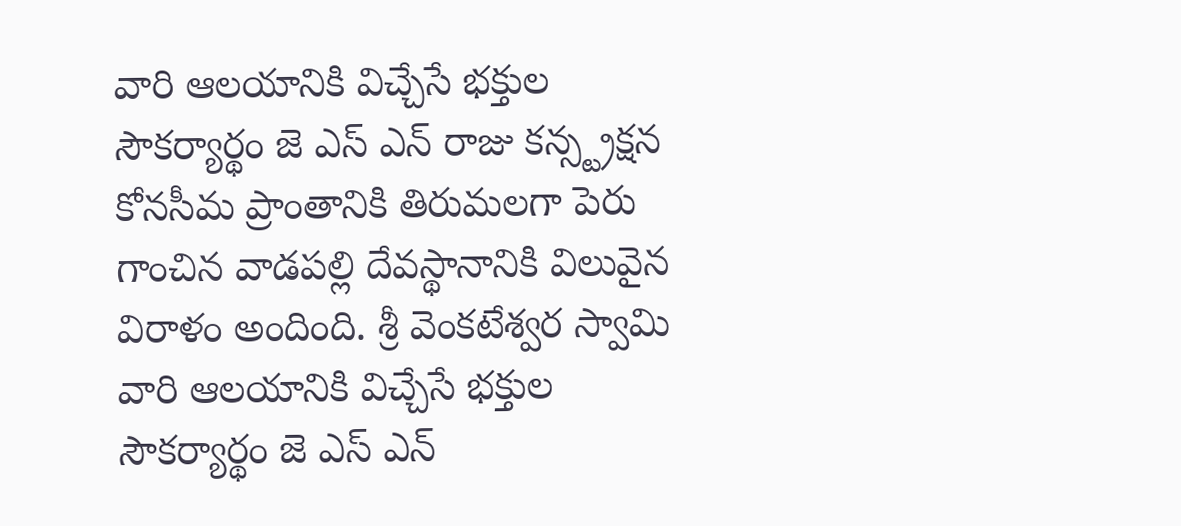వారి ఆలయానికి విచ్చేసే భక్తుల సౌకర్యార్థం జె ఎస్ ఎన్ రాజు కన్స్ట్రక్షన
కోనసీమ ప్రాంతానికి తిరుమలగా పెరు గాంచిన వాడపల్లి దేవస్థానానికి విలువైన విరాళం అందింది. శ్రీ వెంకటేశ్వర స్వామి వారి ఆలయానికి విచ్చేసే భక్తుల సౌకర్యార్థం జె ఎస్ ఎన్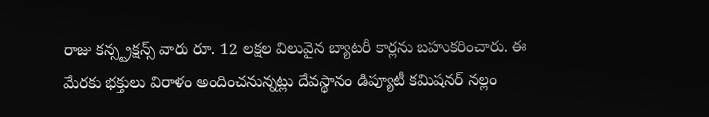రాజు కన్స్ట్రక్షన్స్ వారు రూ. 12 లక్షల విలువైన బ్యాటరీ కార్లను బహుకరించారు. ఈ మేరకు భక్తులు విరాళం అందించనున్నట్లు దేవస్థానం డిప్యూటీ కమిషనర్ నల్లం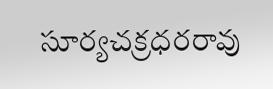సూర్యచక్రధరరావు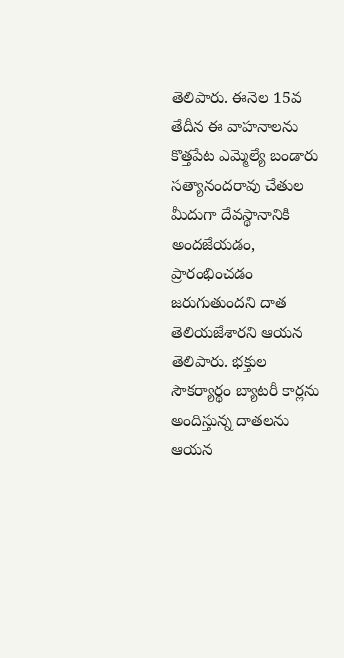తెలిపారు. ఈనెల 15వ తేదీన ఈ వాహనాలను కొత్తపేట ఎమ్మెల్యే బండారు సత్యానందరావు చేతుల మీదుగా దేవస్థానానికి అందజేయడం, ప్రారంభించడం జరుగుతుందని దాత తెలియజేశారని ఆయన తెలిపారు. భక్తుల సౌకర్యార్థం బ్యాటరీ కార్లను అందిస్తున్న దాతలను ఆయన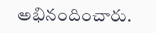అభినందించారు.